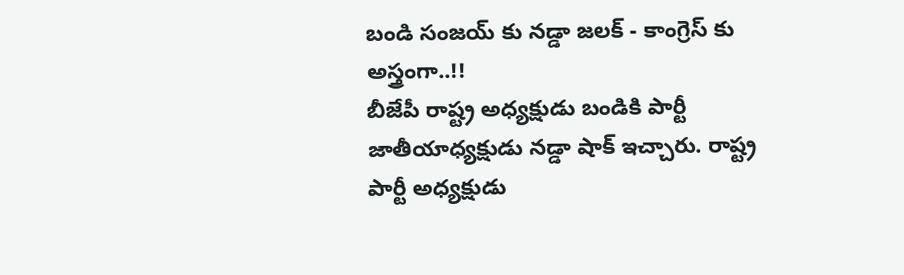బండి సంజయ్ కు నడ్డా జలక్ - కాంగ్రెస్ కు అస్త్రంగా..!!
బీజేపీ రాష్ట్ర అధ్యక్షుడు బండికి పార్టీ జాతీయాధ్యక్షుడు నడ్డా షాక్ ఇచ్చారు. రాష్ట్ర పార్టీ అధ్యక్షుడు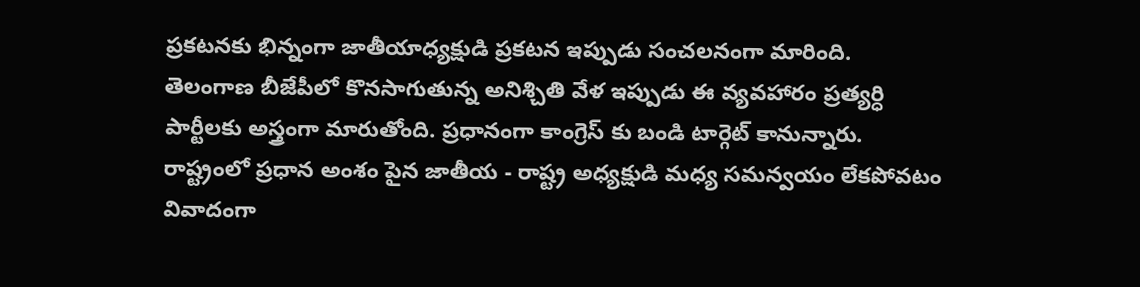ప్రకటనకు భిన్నంగా జాతీయాధ్యక్షుడి ప్రకటన ఇప్పుడు సంచలనంగా మారింది. తెలంగాణ బీజేపీలో కొనసాగుతున్న అనిశ్చితి వేళ ఇప్పుడు ఈ వ్యవహారం ప్రత్యర్ధి పార్టీలకు అస్త్రంగా మారుతోంది. ప్రధానంగా కాంగ్రెస్ కు బండి టార్గెట్ కానున్నారు. రాష్ట్రంలో ప్రధాన అంశం పైన జాతీయ - రాష్ట్ర అధ్యక్షుడి మధ్య సమన్వయం లేకపోవటం వివాదంగా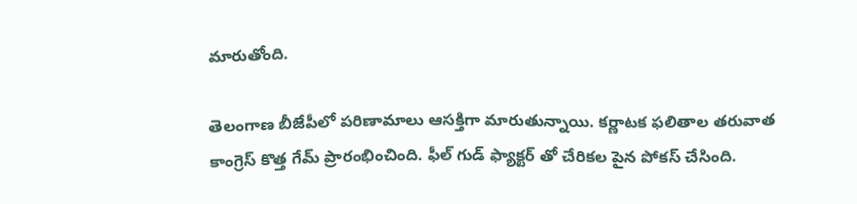మారుతోంది.

తెలంగాణ బీజేపీలో పరిణామాలు ఆసక్తిగా మారుతున్నాయి. కర్ణాటక ఫలితాల తరువాత కాంగ్రెస్ కొత్త గేమ్ ప్రారంభించింది. ఫీల్ గుడ్ ఫ్యాక్టర్ తో చేరికల పైన పోకస్ చేసింది.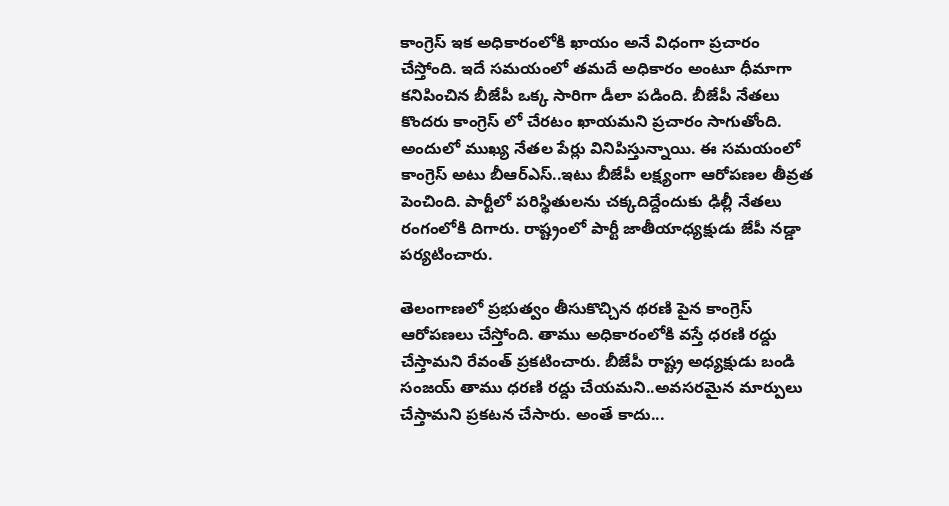కాంగ్రెస్ ఇక అధికారంలోకి ఖాయం అనే విధంగా ప్రచారం చేస్తోంది. ఇదే సమయంలో తమదే అధికారం అంటూ ధీమాగా కనిపించిన బీజేపీ ఒక్క సారిగా డీలా పడింది. బీజేపీ నేతలు కొందరు కాంగ్రెస్ లో చేరటం ఖాయమని ప్రచారం సాగుతోంది. అందులో ముఖ్య నేతల పేర్లు వినిపిస్తున్నాయి. ఈ సమయంలో కాంగ్రెస్ అటు బీఆర్ఎస్..ఇటు బీజేపీ లక్ష్యంగా ఆరోపణల తీవ్రత పెంచింది. పార్టీలో పరిస్థితులను చక్కదిద్దేందుకు ఢిల్లీ నేతలు రంగంలోకి దిగారు. రాష్ట్రంలో పార్టీ జాతీయాధ్యక్షుడు జేపీ నడ్డా పర్యటించారు.

తెలంగాణలో ప్రభుత్వం తీసుకొచ్చిన థరణి పైన కాంగ్రెస్ ఆరోపణలు చేస్తోంది. తాము అధికారంలోకి వస్తే ధరణి రద్దు చేస్తామని రేవంత్ ప్రకటించారు. బీజేపీ రాష్ట్ర అధ్యక్షుడు బండి సంజయ్ తాము ధరణి రద్దు చేయమని..అవసరమైన మార్పులు చేస్తామని ప్రకటన చేసారు. అంతే కాదు...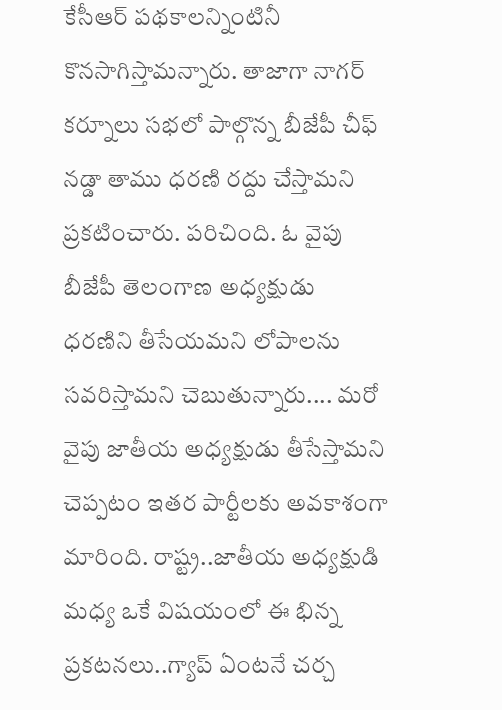కేసీఆర్ పథకాలన్నింటినీ కొనసాగిస్తామన్నారు. తాజాగా నాగర్ కర్నూలు సభలో పాల్గొన్న బీజేపీ చీఫ్ నడ్డా తాము ధరణి రద్దు చేస్తామని ప్రకటించారు. పరిచింది. ఓ వైపు బీజేపీ తెలంగాణ అధ్యక్షుడు ధరణిని తీసేయమని లోపాలను సవరిస్తామని చెబుతున్నారు.... మరో వైపు జాతీయ అధ్యక్షుడు తీసేస్తామని చెప్పటం ఇతర పార్టీలకు అవకాశంగా మారింది. రాష్ట్ర..జాతీయ అధ్యక్షుడి మధ్య ఒకే విషయంలో ఈ భిన్న ప్రకటనలు..గ్యాప్ ఏంటనే చర్చ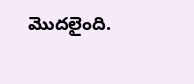మొదలైంది.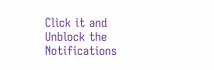Click it and Unblock the Notifications